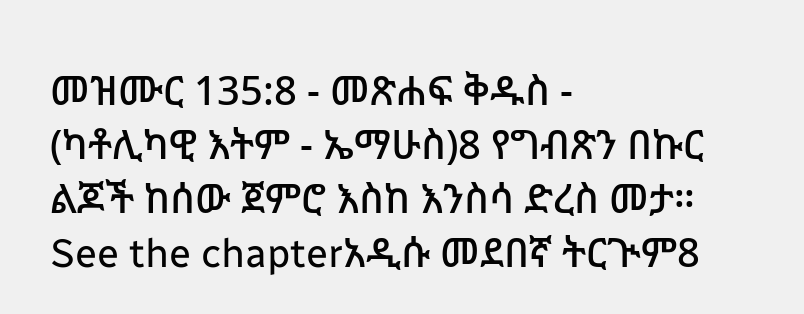መዝሙር 135:8 - መጽሐፍ ቅዱስ - (ካቶሊካዊ እትም - ኤማሁስ)8 የግብጽን በኩር ልጆች ከሰው ጀምሮ እስከ እንስሳ ድረስ መታ። See the chapterአዲሱ መደበኛ ትርጒም8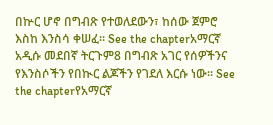በኵር ሆኖ በግብጽ የተወለደውን፣ ከሰው ጀምሮ እስከ እንስሳ ቀሠፈ። See the chapterአማርኛ አዲሱ መደበኛ ትርጉም8 በግብጽ አገር የሰዎችንና የእንስሶችን የበኲር ልጆችን የገደለ እርሱ ነው። See the chapterየአማርኛ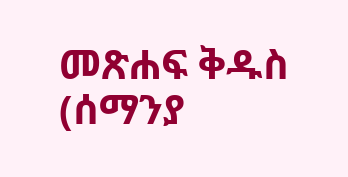መጽሐፍ ቅዱስ (ሰማንያ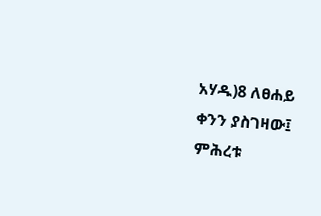አሃዱ)8 ለፀሐይ ቀንን ያስገዛው፤ ምሕረቱ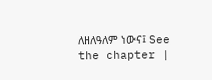ለዘለዓለም ነውና፤ See the chapter |